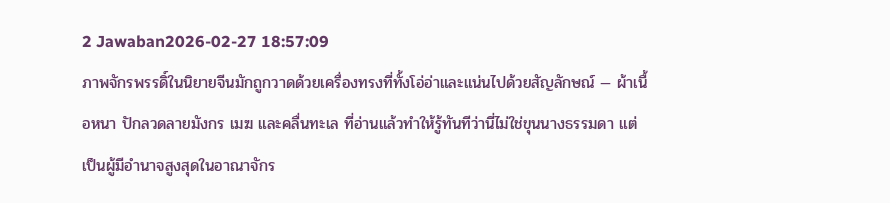2 Jawaban2026-02-27 18:57:09
ภาพจักรพรรดิ์ในนิยายจีนมักถูกวาดด้วยเครื่องทรงที่ทั้งโอ่อ่าและแน่นไปด้วยสัญลักษณ์ — ผ้าเนื้อหนา ปักลวดลายมังกร เมฆ และคลื่นทะเล ที่อ่านแล้วทำให้รู้ทันทีว่านี่ไม่ใช่ขุนนางธรรมดา แต่เป็นผู้มีอำนาจสูงสุดในอาณาจักร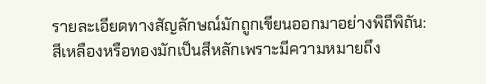รายละเอียดทางสัญลักษณ์มักถูกเขียนออกมาอย่างพิถีพิถัน: สีเหลืองหรือทองมักเป็นสีหลักเพราะมีความหมายถึง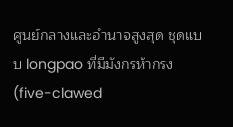ศูนย์กลางและอำนาจสูงสุด ชุดแบบ longpao ที่มีมังกรห้ากรง (five-clawed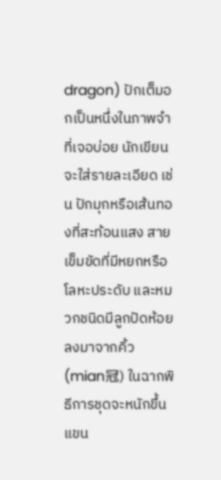dragon) ปักเต็มอกเป็นหนึ่งในภาพจำที่เจอบ่อย นักเขียนจะใส่รายละเอียด เช่น ปักมุกหรือเส้นทองที่สะท้อนแสง สายเข็มขัดที่มีหยกหรือโลหะประดับ และหมวกชนิดมีลูกปัดห้อยลงมาจากคิ้ว (mian冠) ในฉากพิธีการชุดจะหนักขึ้น แขน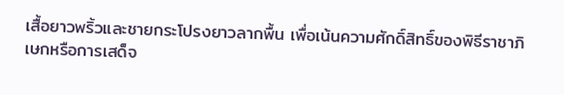เสื้อยาวพริ้วและชายกระโปรงยาวลากพื้น เพื่อเน้นความศักดิ์สิทธิ์ของพิธีราชาภิเษกหรือการเสด็จ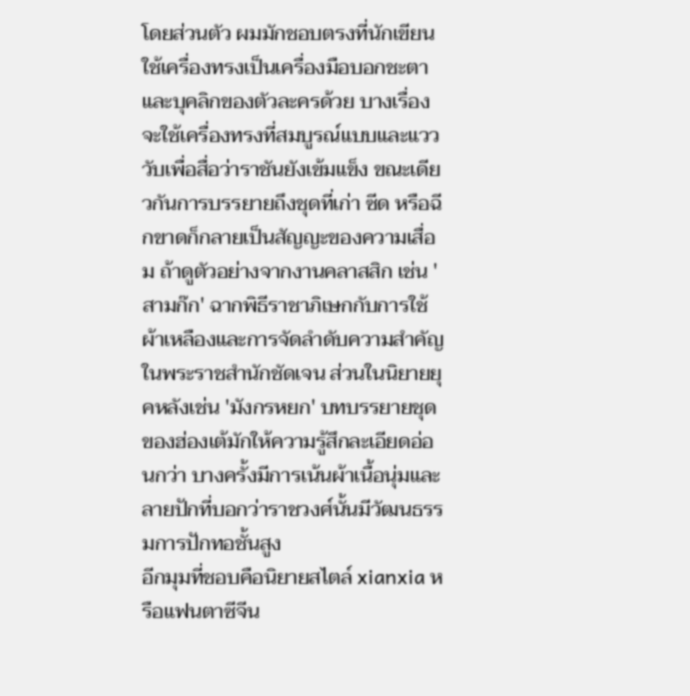โดยส่วนตัว ผมมักชอบตรงที่นักเขียนใช้เครื่องทรงเป็นเครื่องมือบอกชะตาและบุคลิกของตัวละครด้วย บางเรื่องจะใช้เครื่องทรงที่สมบูรณ์แบบและแวววับเพื่อสื่อว่าราชันยังเข้มแข็ง ขณะเดียวกันการบรรยายถึงชุดที่เก่า ซีด หรือฉีกขาดก็กลายเป็นสัญญะของความเสื่อม ถ้าดูตัวอย่างจากงานคลาสสิก เช่น 'สามก๊ก' ฉากพิธีราชาภิเษกกับการใช้ผ้าเหลืองและการจัดลำดับความสำคัญในพระราชสำนักชัดเจน ส่วนในนิยายยุคหลังเช่น 'มังกรหยก' บทบรรยายชุดของฮ่องเต้มักให้ความรู้สึกละเอียดอ่อนกว่า บางครั้งมีการเน้นผ้าเนื้อนุ่มและลายปักที่บอกว่าราชวงศ์นั้นมีวัฒนธรรมการปักทอชั้นสูง
อีกมุมที่ชอบคือนิยายสไตล์ xianxia หรือแฟนตาซีจีน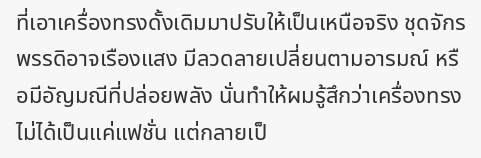ที่เอาเครื่องทรงดั้งเดิมมาปรับให้เป็นเหนือจริง ชุดจักรพรรดิอาจเรืองแสง มีลวดลายเปลี่ยนตามอารมณ์ หรือมีอัญมณีที่ปล่อยพลัง นั่นทำให้ผมรู้สึกว่าเครื่องทรงไม่ได้เป็นแค่แฟชั่น แต่กลายเป็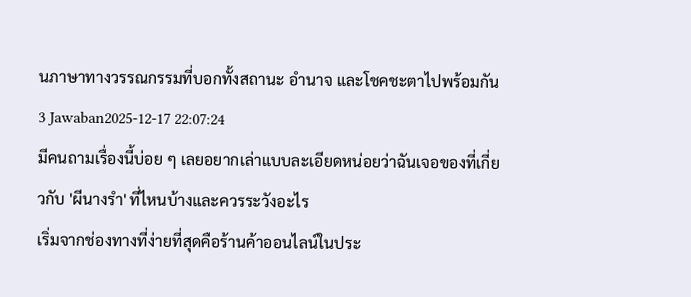นภาษาทางวรรณกรรมที่บอกทั้งสถานะ อำนาจ และโชคชะตาไปพร้อมกัน
3 Jawaban2025-12-17 22:07:24
มีคนถามเรื่องนี้บ่อย ๆ เลยอยากเล่าแบบละเอียดหน่อยว่าฉันเจอของที่เกี่ยวกับ 'ผีนางรำ' ที่ไหนบ้างและควรระวังอะไร
เริ่มจากช่องทางที่ง่ายที่สุดคือร้านค้าออนไลน์ในประ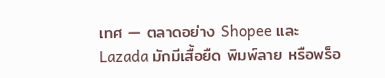เทศ — ตลาดอย่าง Shopee และ Lazada มักมีเสื้อยืด พิมพ์ลาย หรือพร็อ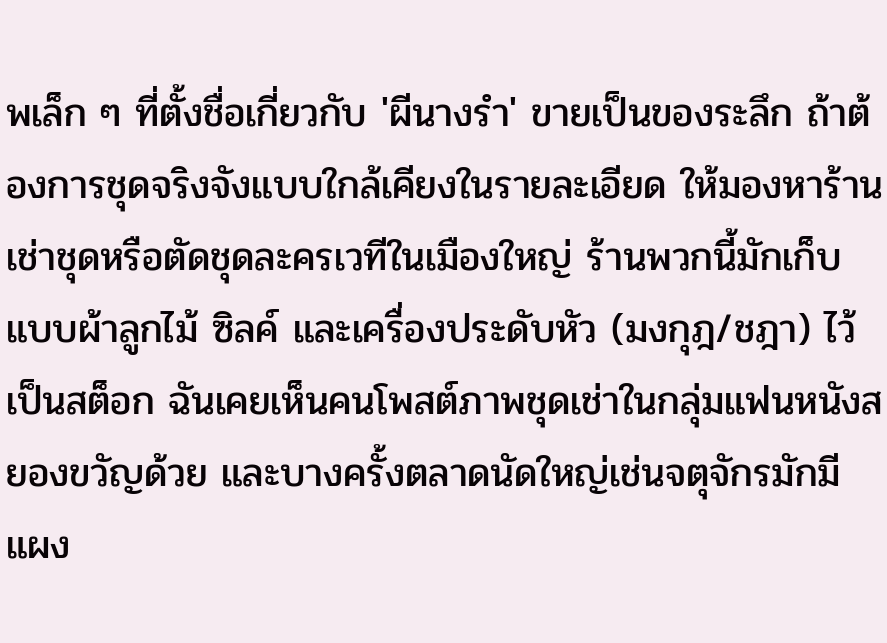พเล็ก ๆ ที่ตั้งชื่อเกี่ยวกับ 'ผีนางรำ' ขายเป็นของระลึก ถ้าต้องการชุดจริงจังแบบใกล้เคียงในรายละเอียด ให้มองหาร้านเช่าชุดหรือตัดชุดละครเวทีในเมืองใหญ่ ร้านพวกนี้มักเก็บแบบผ้าลูกไม้ ซิลค์ และเครื่องประดับหัว (มงกุฎ/ชฎา) ไว้เป็นสต็อก ฉันเคยเห็นคนโพสต์ภาพชุดเช่าในกลุ่มแฟนหนังสยองขวัญด้วย และบางครั้งตลาดนัดใหญ่เช่นจตุจักรมักมีแผง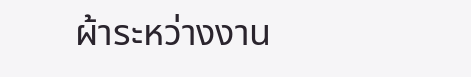ผ้าระหว่างงาน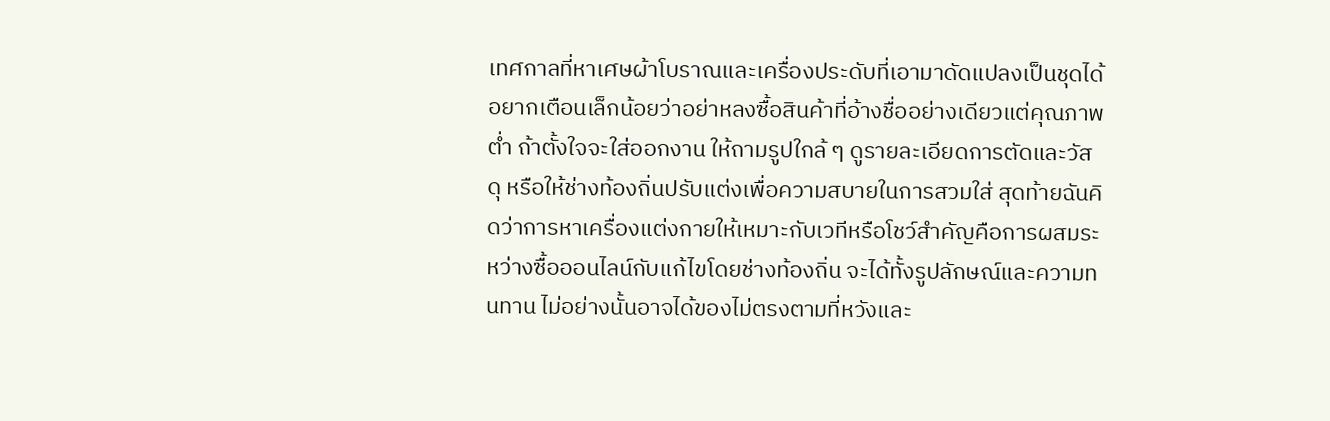เทศกาลที่หาเศษผ้าโบราณและเครื่องประดับที่เอามาดัดแปลงเป็นชุดได้
อยากเตือนเล็กน้อยว่าอย่าหลงซื้อสินค้าที่อ้างชื่ออย่างเดียวแต่คุณภาพต่ำ ถ้าตั้งใจจะใส่ออกงาน ให้ถามรูปใกล้ ๆ ดูรายละเอียดการตัดและวัสดุ หรือให้ช่างท้องถิ่นปรับแต่งเพื่อความสบายในการสวมใส่ สุดท้ายฉันคิดว่าการหาเครื่องแต่งกายให้เหมาะกับเวทีหรือโชว์สำคัญคือการผสมระหว่างซื้อออนไลน์กับแก้ไขโดยช่างท้องถิ่น จะได้ทั้งรูปลักษณ์และความทนทาน ไม่อย่างนั้นอาจได้ของไม่ตรงตามที่หวังและ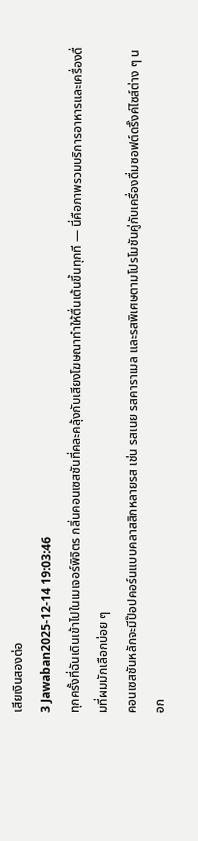เสียเงินสองต่อ
3 Jawaban2025-12-14 19:03:46
ทุกครั้งที่ฉันเดินเข้าไปในเมเจอร์พิจิตร กลิ่นคอนเซสชันที่คละคลุ้งกับเสียงโฆษณาทำให้ตื่นเต้นขึ้นทุกที — นี่คือภาพรวมบริการอาหารและเครื่องดื่มที่ผมมักเลือกบ่อย ๆ
คอนเซสชันหลักจะมีป๊อปคอร์นแบบคลาสสิกหลายรส เช่น รสเนย รสคาราเมล และรสพิเศษตามโปรโมชันคู่กับเครื่องดื่มซอฟต์ดริ๊งค์ไซส์ต่าง ๆ นอก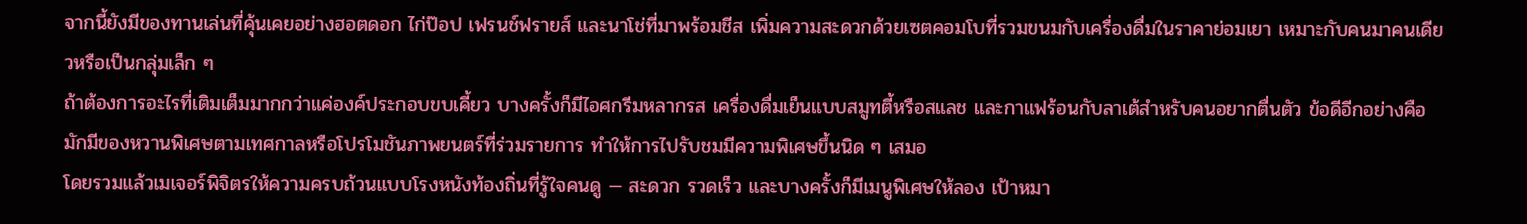จากนี้ยังมีของทานเล่นที่คุ้นเคยอย่างฮอตดอก ไก่ป๊อป เฟรนช์ฟรายส์ และนาโช่ที่มาพร้อมชีส เพิ่มความสะดวกด้วยเซตคอมโบที่รวมขนมกับเครื่องดื่มในราคาย่อมเยา เหมาะกับคนมาคนเดียวหรือเป็นกลุ่มเล็ก ๆ
ถ้าต้องการอะไรที่เติมเต็มมากกว่าแค่องค์ประกอบขบเคี้ยว บางครั้งก็มีไอศกรีมหลากรส เครื่องดื่มเย็นแบบสมูทตี้หรือสแลช และกาแฟร้อนกับลาเต้สำหรับคนอยากตื่นตัว ข้อดีอีกอย่างคือมักมีของหวานพิเศษตามเทศกาลหรือโปรโมชันภาพยนตร์ที่ร่วมรายการ ทำให้การไปรับชมมีความพิเศษขึ้นนิด ๆ เสมอ
โดยรวมแล้วเมเจอร์พิจิตรให้ความครบถ้วนแบบโรงหนังท้องถิ่นที่รู้ใจคนดู — สะดวก รวดเร็ว และบางครั้งก็มีเมนูพิเศษให้ลอง เป้าหมา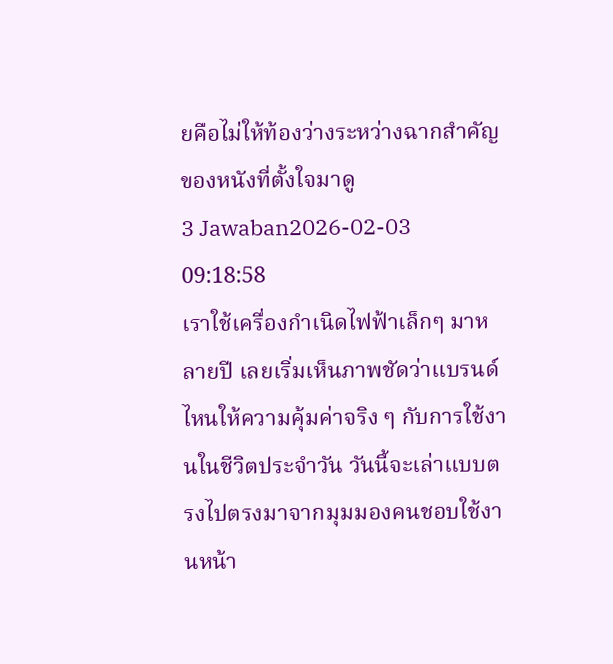ยคือไม่ให้ท้องว่างระหว่างฉากสำคัญของหนังที่ตั้งใจมาดู
3 Jawaban2026-02-03 09:18:58
เราใช้เครื่องกำเนิดไฟฟ้าเล็กๆ มาหลายปี เลยเริ่มเห็นภาพชัดว่าแบรนด์ไหนให้ความคุ้มค่าจริง ๆ กับการใช้งานในชีวิตประจำวัน วันนี้จะเล่าแบบตรงไปตรงมาจากมุมมองคนชอบใช้งานหน้า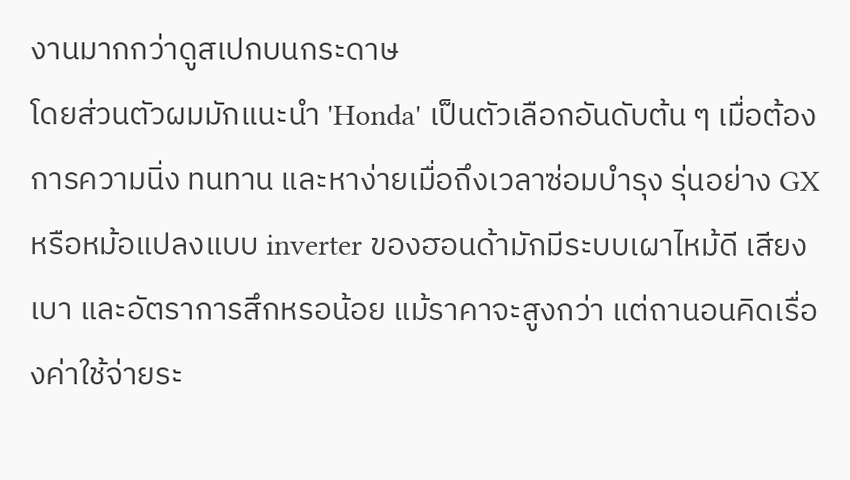งานมากกว่าดูสเปกบนกระดาษ
โดยส่วนตัวผมมักแนะนำ 'Honda' เป็นตัวเลือกอันดับต้น ๆ เมื่อต้องการความนิ่ง ทนทาน และหาง่ายเมื่อถึงเวลาซ่อมบำรุง รุ่นอย่าง GX หรือหม้อแปลงแบบ inverter ของฮอนด้ามักมีระบบเผาไหม้ดี เสียงเบา และอัตราการสึกหรอน้อย แม้ราคาจะสูงกว่า แต่ถานอนคิดเรื่องค่าใช้จ่ายระ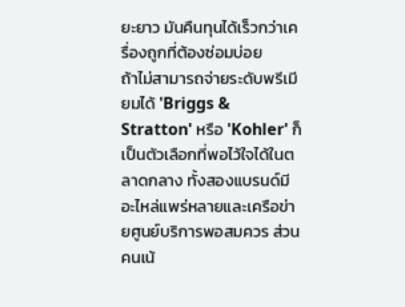ยะยาว มันคืนทุนได้เร็วกว่าเครื่องถูกที่ต้องซ่อมบ่อย
ถ้าไม่สามารถจ่ายระดับพรีเมียมได้ 'Briggs & Stratton' หรือ 'Kohler' ก็เป็นตัวเลือกที่พอไว้ใจได้ในตลาดกลาง ทั้งสองแบรนด์มีอะไหล่แพร่หลายและเครือข่ายศูนย์บริการพอสมควร ส่วนคนเน้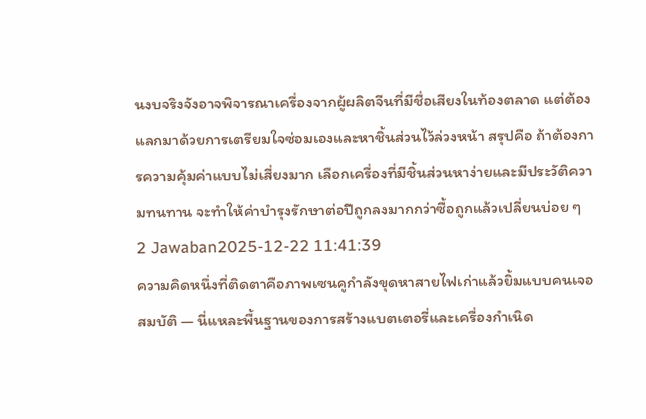นงบจริงจังอาจพิจารณาเครื่องจากผู้ผลิตจีนที่มีชื่อเสียงในท้องตลาด แต่ต้องแลกมาด้วยการเตรียมใจซ่อมเองและหาชิ้นส่วนไว้ล่วงหน้า สรุปคือ ถ้าต้องการความคุ้มค่าแบบไม่เสี่ยงมาก เลือกเครื่องที่มีชิ้นส่วนหาง่ายและมีประวัติความทนทาน จะทำให้ค่าบำรุงรักษาต่อปีถูกลงมากกว่าซื้อถูกแล้วเปลี่ยนบ่อย ๆ
2 Jawaban2025-12-22 11:41:39
ความคิดหนึ่งที่ติดตาคือภาพเซนคูกำลังขุดหาสายไฟเก่าแล้วยิ้มแบบคนเจอสมบัติ — นี่แหละพื้นฐานของการสร้างแบตเตอรี่และเครื่องกำเนิด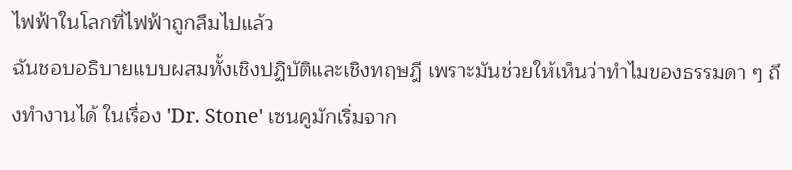ไฟฟ้าในโลกที่ไฟฟ้าถูกลืมไปแล้ว
ฉันชอบอธิบายแบบผสมทั้งเชิงปฏิบัติและเชิงทฤษฎี เพราะมันช่วยให้เห็นว่าทำไมของธรรมดา ๆ ถึงทำงานได้ ในเรื่อง 'Dr. Stone' เซนคูมักเริ่มจาก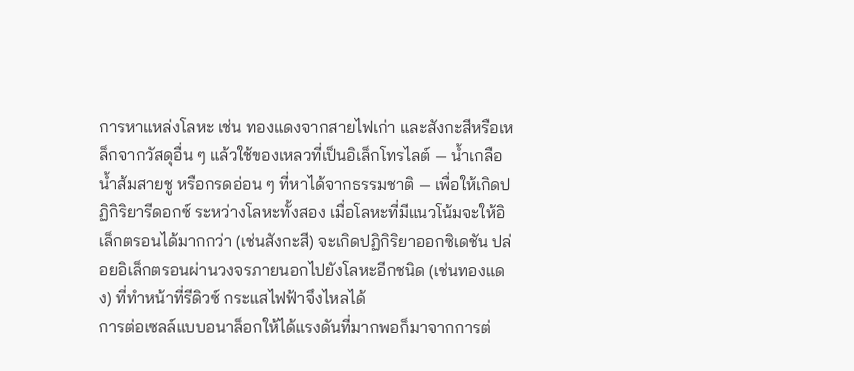การหาแหล่งโลหะ เช่น ทองแดงจากสายไฟเก่า และสังกะสีหรือเหล็กจากวัสดุอื่น ๆ แล้วใช้ของเหลวที่เป็นอิเล็กโทรไลต์ — น้ำเกลือ น้ำส้มสายชู หรือกรดอ่อน ๆ ที่หาได้จากธรรมชาติ — เพื่อให้เกิดปฏิกิริยารีดอกซ์ ระหว่างโลหะทั้งสอง เมื่อโลหะที่มีแนวโน้มจะให้อิเล็กตรอนได้มากกว่า (เช่นสังกะสี) จะเกิดปฏิกิริยาออกซิเดชัน ปล่อยอิเล็กตรอนผ่านวงจรภายนอกไปยังโลหะอีกชนิด (เช่นทองแดง) ที่ทำหน้าที่รีดิวซ์ กระแสไฟฟ้าจึงไหลได้
การต่อเซลล์แบบอนาล็อกให้ได้แรงดันที่มากพอก็มาจากการต่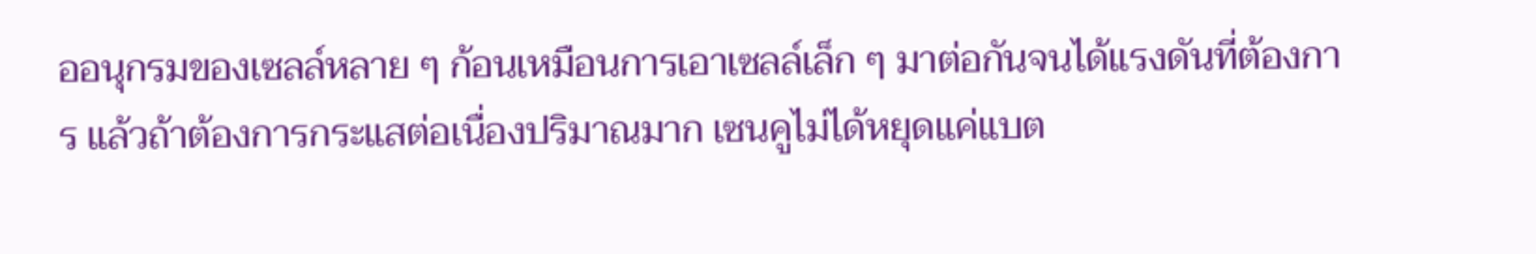ออนุกรมของเซลล์หลาย ๆ ก้อนเหมือนการเอาเซลล์เล็ก ๆ มาต่อกันจนได้แรงดันที่ต้องการ แล้วถ้าต้องการกระแสต่อเนื่องปริมาณมาก เซนคูไม่ได้หยุดแค่แบต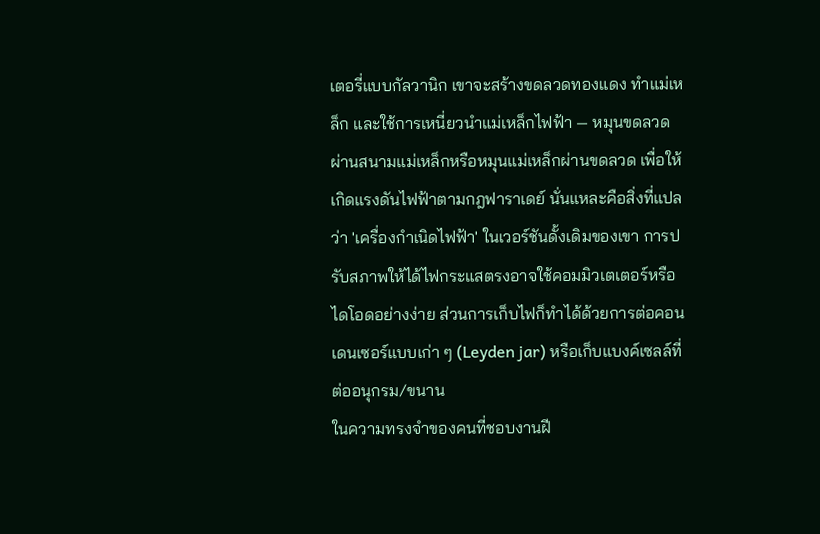เตอรี่แบบกัลวานิก เขาจะสร้างขดลวดทองแดง ทำแม่เหล็ก และใช้การเหนี่ยวนำแม่เหล็กไฟฟ้า — หมุนขดลวดผ่านสนามแม่เหล็กหรือหมุนแม่เหล็กผ่านขดลวด เพื่อให้เกิดแรงดันไฟฟ้าตามกฎฟาราเดย์ นั่นแหละคือสิ่งที่แปลว่า 'เครื่องกำเนิดไฟฟ้า' ในเวอร์ชันดั้งเดิมของเขา การปรับสภาพให้ได้ไฟกระแสตรงอาจใช้คอมมิวเตเตอร์หรือไดโอดอย่างง่าย ส่วนการเก็บไฟก็ทำได้ด้วยการต่อคอนเดนเซอร์แบบเก่า ๆ (Leyden jar) หรือเก็บแบงค์เซลล์ที่ต่ออนุกรม/ขนาน
ในความทรงจำของคนที่ชอบงานฝี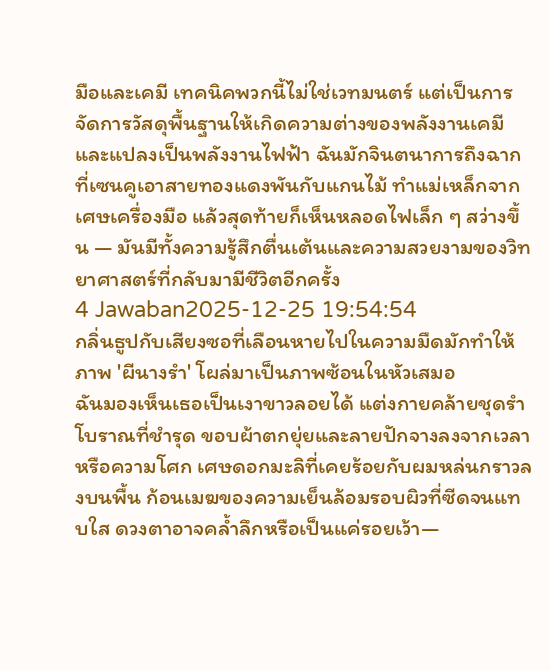มือและเคมี เทคนิคพวกนี้ไม่ใช่เวทมนตร์ แต่เป็นการจัดการวัสดุพื้นฐานให้เกิดความต่างของพลังงานเคมีและแปลงเป็นพลังงานไฟฟ้า ฉันมักจินตนาการถึงฉากที่เซนคูเอาสายทองแดงพันกับแกนไม้ ทำแม่เหล็กจากเศษเครื่องมือ แล้วสุดท้ายก็เห็นหลอดไฟเล็ก ๆ สว่างขึ้น — มันมีทั้งความรู้สึกตื่นเต้นและความสวยงามของวิทยาศาสตร์ที่กลับมามีชีวิตอีกครั้ง
4 Jawaban2025-12-25 19:54:54
กลิ่นธูปกับเสียงซอที่เลือนหายไปในความมืดมักทำให้ภาพ 'ผีนางรํา' โผล่มาเป็นภาพซ้อนในหัวเสมอ
ฉันมองเห็นเธอเป็นเงาขาวลอยได้ แต่งกายคล้ายชุดรำโบราณที่ชำรุด ขอบผ้าตกยุ่ยและลายปักจางลงจากเวลาหรือความโศก เศษดอกมะลิที่เคยร้อยกับผมหล่นกราวลงบนพื้น ก้อนเมฆของความเย็นล้อมรอบผิวที่ซีดจนแทบใส ดวงตาอาจคล้ำลึกหรือเป็นแค่รอยเว้า—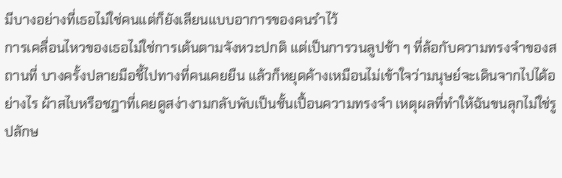มีบางอย่างที่เธอไม่ใช่คนแต่ก็ยังเลียนแบบอาการของคนรำไว้
การเคลื่อนไหวของเธอไม่ใช่การเต้นตามจังหวะปกติ แต่เป็นการวนลูปช้า ๆ ที่ล้อกับความทรงจำของสถานที่ บางครั้งปลายมือชี้ไปทางที่คนเคยยืน แล้วก็หยุดค้างเหมือนไม่เข้าใจว่ามนุษย์จะเดินจากไปได้อย่างไร ผ้าสไบหรือชฎาที่เคยดูสง่างามกลับพับเป็นชั้นเปื้อนความทรงจำ เหตุผลที่ทำให้ฉันขนลุกไม่ใช่รูปลักษ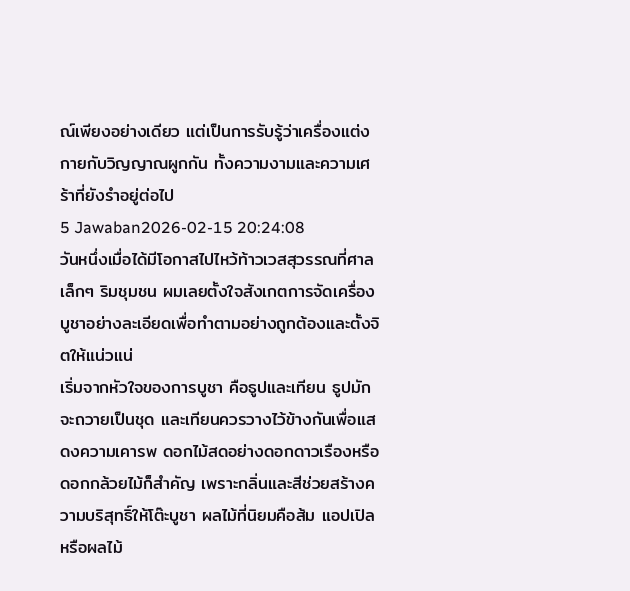ณ์เพียงอย่างเดียว แต่เป็นการรับรู้ว่าเครื่องแต่งกายกับวิญญาณผูกกัน ทั้งความงามและความเศร้าที่ยังรำอยู่ต่อไป
5 Jawaban2026-02-15 20:24:08
วันหนึ่งเมื่อได้มีโอกาสไปไหว้ท้าวเวสสุวรรณที่ศาลเล็กๆ ริมชุมชน ผมเลยตั้งใจสังเกตการจัดเครื่องบูชาอย่างละเอียดเพื่อทำตามอย่างถูกต้องและตั้งจิตให้แน่วแน่
เริ่มจากหัวใจของการบูชา คือธูปและเทียน ธูปมักจะถวายเป็นชุด และเทียนควรวางไว้ข้างกันเพื่อแสดงความเคารพ ดอกไม้สดอย่างดอกดาวเรืองหรือดอกกล้วยไม้ก็สำคัญ เพราะกลิ่นและสีช่วยสร้างความบริสุทธิ์ให้โต๊ะบูชา ผลไม้ที่นิยมคือส้ม แอปเปิล หรือผลไม้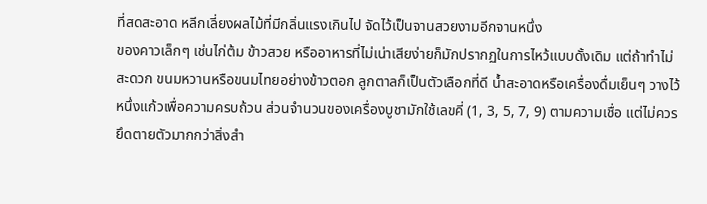ที่สดสะอาด หลีกเลี่ยงผลไม้ที่มีกลิ่นแรงเกินไป จัดไว้เป็นจานสวยงามอีกจานหนึ่ง
ของคาวเล็กๆ เช่นไก่ต้ม ข้าวสวย หรืออาหารที่ไม่เน่าเสียง่ายก็มักปรากฏในการไหว้แบบดั้งเดิม แต่ถ้าทำไม่สะดวก ขนมหวานหรือขนมไทยอย่างข้าวตอก ลูกตาลก็เป็นตัวเลือกที่ดี น้ำสะอาดหรือเครื่องดื่มเย็นๆ วางไว้หนึ่งแก้วเพื่อความครบถ้วน ส่วนจำนวนของเครื่องบูชามักใช้เลขคี่ (1, 3, 5, 7, 9) ตามความเชื่อ แต่ไม่ควรยึดตายตัวมากกว่าสิ่งสำ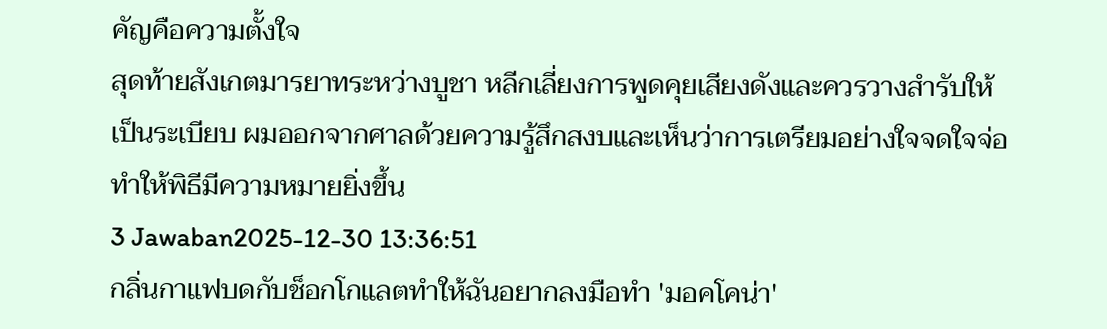คัญคือความตั้งใจ
สุดท้ายสังเกตมารยาทระหว่างบูชา หลีกเลี่ยงการพูดคุยเสียงดังและควรวางสำรับให้เป็นระเบียบ ผมออกจากศาลด้วยความรู้สึกสงบและเห็นว่าการเตรียมอย่างใจจดใจจ่อทำให้พิธีมีความหมายยิ่งขึ้น
3 Jawaban2025-12-30 13:36:51
กลิ่นกาแฟบดกับช็อกโกแลตทำให้ฉันอยากลงมือทำ 'มอคโคน่า'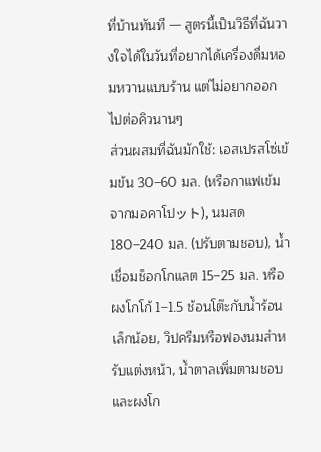ที่บ้านทันที — สูตรนี้เป็นวิธีที่ฉันวางใจได้ในวันที่อยากได้เครื่องดื่มหอมหวานแบบร้าน แต่ไม่อยากออกไปต่อคิวนานๆ
ส่วนผสมที่ฉันมักใช้: เอสเปรสโซ่เข้มข้น 30–60 มล. (หรือกาแฟเข้มจากมอคาโปット), นมสด 180–240 มล. (ปรับตามชอบ), น้ำเชื่อมช็อกโกแลต 15–25 มล. หรือผงโกโก้ 1–1.5 ช้อนโต๊ะกับน้ำร้อนเล็กน้อย, วิปครีมหรือฟองนมสำหรับแต่งหน้า, น้ำตาลเพิ่มตามชอบ และผงโก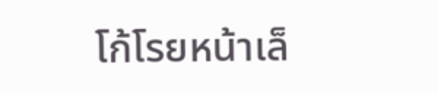โก้โรยหน้าเล็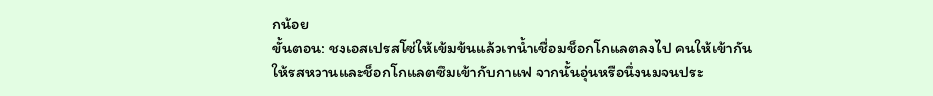กน้อย
ขั้นตอน: ชงเอสเปรสโซ่ให้เข้มข้นแล้วเทน้ำเชื่อมช็อกโกแลตลงไป คนให้เข้ากัน ให้รสหวานและช็อกโกแลตซึมเข้ากับกาแฟ จากนั้นอุ่นหรือนึ่งนมจนประ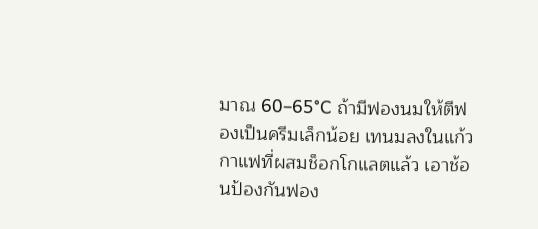มาณ 60–65°C ถ้ามีฟองนมให้ตีฟองเป็นครีมเล็กน้อย เทนมลงในแก้วกาแฟที่ผสมช็อกโกแลตแล้ว เอาช้อนป้องกันฟอง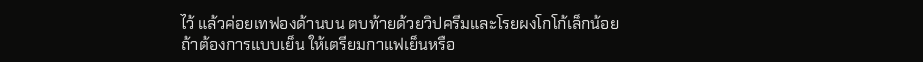ไว้ แล้วค่อยเทฟองด้านบน ตบท้ายด้วยวิปครีมและโรยผงโกโก้เล็กน้อย
ถ้าต้องการแบบเย็น ให้เตรียมกาแฟเย็นหรือ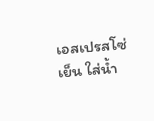เอสเปรสโซ่เย็น ใส่น้ำ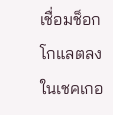เชื่อมช็อกโกแลตลงในเชคเกอ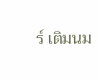ร์ เติมนม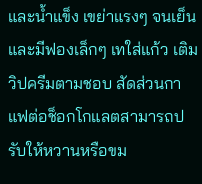และน้ำแข็ง เขย่าแรงๆ จนเย็นและมีฟองเล็กๆ เทใส่แก้ว เติมวิปครีมตามชอบ สัดส่วนกาแฟต่อช็อกโกแลตสามารถปรับให้หวานหรือขม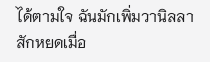ได้ตามใจ ฉันมักเพิ่มวานิลลาสักหยดเมื่อ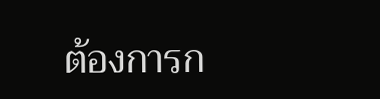ต้องการก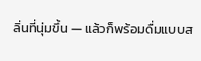ลิ่นที่นุ่มขึ้น — แล้วก็พร้อมดื่มแบบส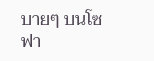บายๆ บนโซฟา